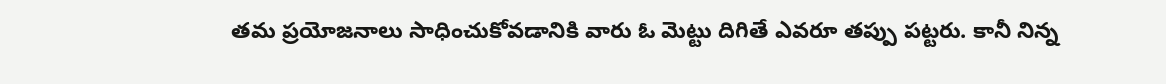తమ ప్రయోజనాలు సాధించుకోవడానికి వారు ఓ మెట్టు దిగితే ఎవరూ తప్పు పట్టరు. కానీ నిన్న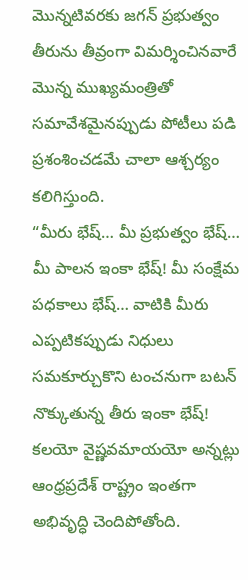మొన్నటివరకు జగన్ ప్రభుత్వం తీరును తీవ్రంగా విమర్శించినవారే మొన్న ముఖ్యమంత్రితో సమావేశమైనప్పుడు పోటీలు పడి ప్రశంశించడమే చాలా ఆశ్చర్యం కలిగిస్తుంది.
“మీరు భేష్… మీ ప్రభుత్వం భేష్… మీ పాలన ఇంకా భేష్! మీ సంక్షేమ పధకాలు భేష్… వాటికి మీరు ఎప్పటికప్పుడు నిధులు సమకూర్చుకొని టంచనుగా బటన్ నొక్కుతున్న తీరు ఇంకా భేష్! కలయో వైష్ణవమాయయో అన్నట్లు ఆంధ్రప్రదేశ్ రాష్ట్రం ఇంతగా అభివృద్ధి చెందిపోతోంది.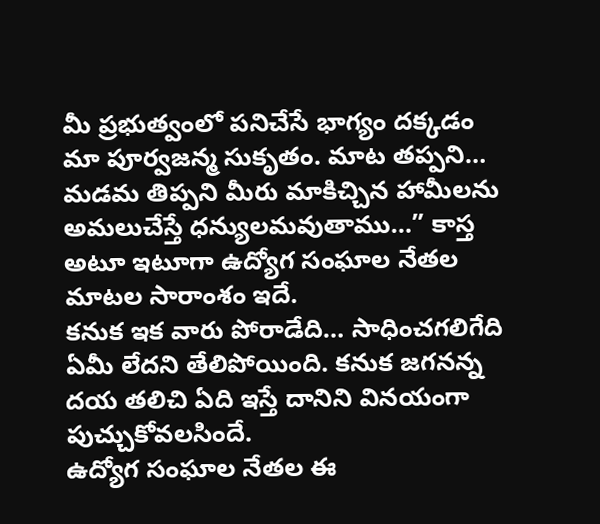మీ ప్రభుత్వంలో పనిచేసే భాగ్యం దక్కడం మా పూర్వజన్మ సుకృతం. మాట తప్పని… మడమ తిప్పని మీరు మాకిచ్చిన హామీలను అమలుచేస్తే ధన్యులమవుతాము…” కాస్త అటూ ఇటూగా ఉద్యోగ సంఘాల నేతల మాటల సారాంశం ఇదే.
కనుక ఇక వారు పోరాడేది… సాధించగలిగేది ఏమీ లేదని తేలిపోయింది. కనుక జగనన్న దయ తలిచి ఏది ఇస్తే దానిని వినయంగా పుచ్చుకోవలసిందే.
ఉద్యోగ సంఘాల నేతల ఈ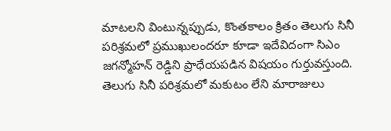మాటలని వింటున్నప్పుడు, కొంతకాలం క్రితం తెలుగు సినీ పరిశ్రమలో ప్రముఖులందరూ కూడా ఇదేవిదంగా సిఎం జగన్మోహన్ రెడ్డిని ప్రాధేయపడిన విషయం గుర్తువస్తుంది.
తెలుగు సినీ పరిశ్రమలో మకుటం లేని మారాజులు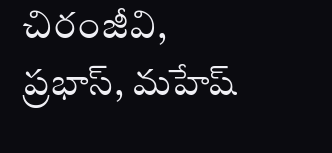చిరంజీవి, ప్రభాస్, మహేష్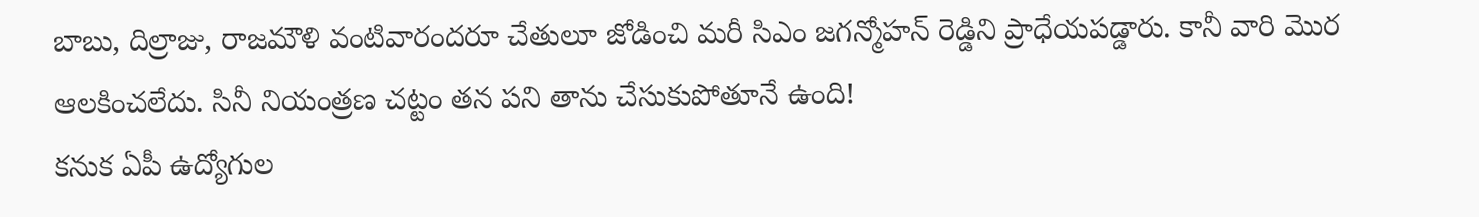బాబు, దిల్రాజు, రాజమౌళి వంటివారందరూ చేతులూ జోడించి మరీ సిఎం జగన్మోహన్ రెడ్డిని ప్రాధేయపడ్డారు. కానీ వారి మొర ఆలకించలేదు. సినీ నియంత్రణ చట్టం తన పని తాను చేసుకుపోతూనే ఉంది!
కనుక ఏపీ ఉద్యోగుల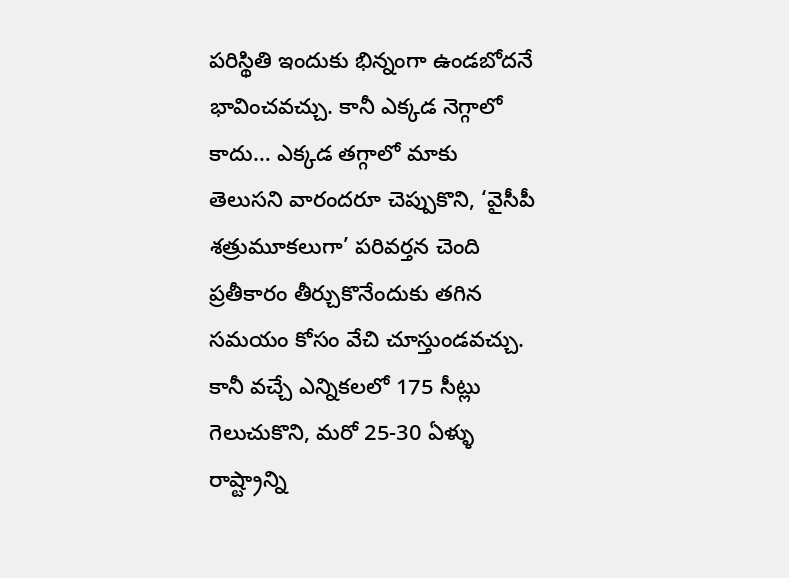పరిస్థితి ఇందుకు భిన్నంగా ఉండబోదనే భావించవచ్చు. కానీ ఎక్కడ నెగ్గాలో కాదు… ఎక్కడ తగ్గాలో మాకు తెలుసని వారందరూ చెప్పుకొని, ‘వైసీపీ శత్రుమూకలుగా’ పరివర్తన చెంది ప్రతీకారం తీర్చుకొనేందుకు తగిన సమయం కోసం వేచి చూస్తుండవచ్చు. కానీ వచ్చే ఎన్నికలలో 175 సీట్లు గెలుచుకొని, మరో 25-30 ఏళ్ళు రాష్ట్రాన్ని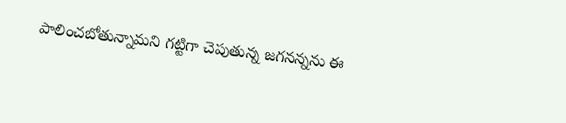పాలించబోతున్నామని గట్టిగా చెపుతున్న జగనన్నను ఈ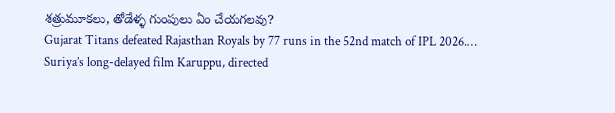శత్రుమూకలు, తోడేళ్ళ గుంపులు ఏం చేయగలవు?
Gujarat Titans defeated Rajasthan Royals by 77 runs in the 52nd match of IPL 2026.…
Suriya’s long-delayed film Karuppu, directed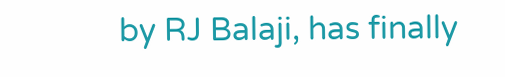by RJ Balaji, has finally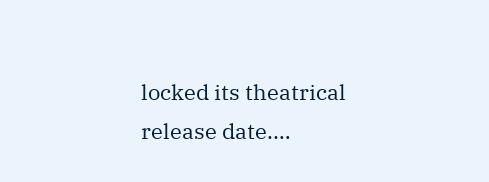locked its theatrical release date.…